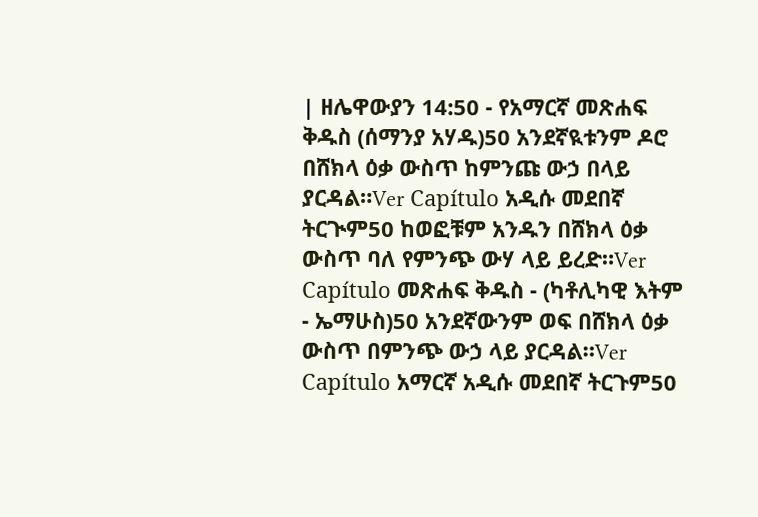| ዘሌዋውያን 14:50 - የአማርኛ መጽሐፍ ቅዱስ (ሰማንያ አሃዱ)50 አንደኛዪቱንም ዶሮ በሸክላ ዕቃ ውስጥ ከምንጩ ውኃ በላይ ያርዳል።Ver Capítulo አዲሱ መደበኛ ትርጒም50 ከወፎቹም አንዱን በሸክላ ዕቃ ውስጥ ባለ የምንጭ ውሃ ላይ ይረድ።Ver Capítulo መጽሐፍ ቅዱስ - (ካቶሊካዊ እትም - ኤማሁስ)50 አንደኛውንም ወፍ በሸክላ ዕቃ ውስጥ በምንጭ ውኃ ላይ ያርዳል።Ver Capítulo አማርኛ አዲሱ መደበኛ ትርጉም50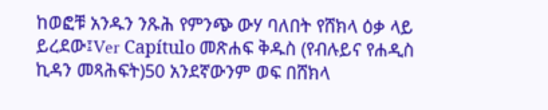ከወፎቹ አንዱን ንጹሕ የምንጭ ውሃ ባለበት የሸክላ ዕቃ ላይ ይረደው፤Ver Capítulo መጽሐፍ ቅዱስ (የብሉይና የሐዲስ ኪዳን መጻሕፍት)50 አንደኛውንም ወፍ በሸክላ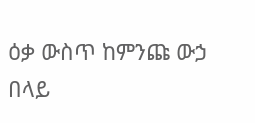ዕቃ ውስጥ ከምንጩ ውኃ በላይ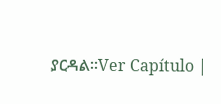ያርዳል።Ver Capítulo |